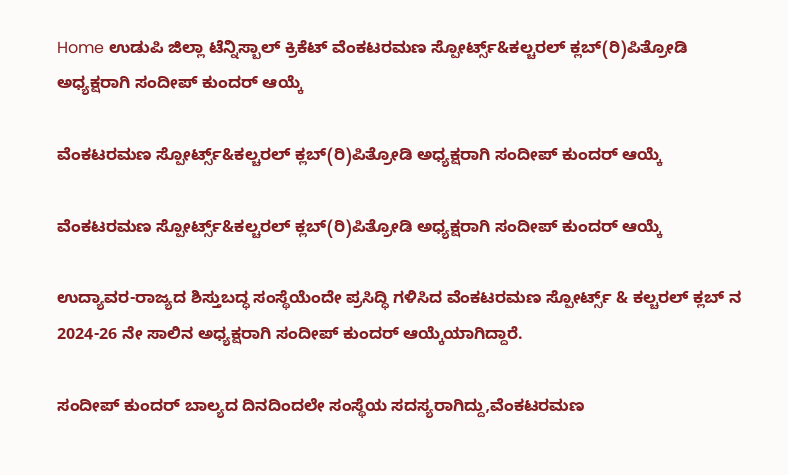Home ಉಡುಪಿ ಜಿಲ್ಲಾ ಟೆನ್ನಿಸ್ಬಾಲ್ ಕ್ರಿಕೆಟ್ ವೆಂಕಟರಮಣ ಸ್ಪೋರ್ಟ್ಸ್&ಕಲ್ಚರಲ್ ಕ್ಲಬ್(ರಿ)ಪಿತ್ರೋಡಿ ಅಧ್ಯಕ್ಷರಾಗಿ ಸಂದೀಪ್ ಕುಂದರ್ ಆಯ್ಕೆ

ವೆಂಕಟರಮಣ ಸ್ಪೋರ್ಟ್ಸ್&ಕಲ್ಚರಲ್ ಕ್ಲಬ್(ರಿ)ಪಿತ್ರೋಡಿ ಅಧ್ಯಕ್ಷರಾಗಿ ಸಂದೀಪ್ ಕುಂದರ್ ಆಯ್ಕೆ

ವೆಂಕಟರಮಣ ಸ್ಪೋರ್ಟ್ಸ್&ಕಲ್ಚರಲ್ ಕ್ಲಬ್(ರಿ)ಪಿತ್ರೋಡಿ ಅಧ್ಯಕ್ಷರಾಗಿ ಸಂದೀಪ್ ಕುಂದರ್ ಆಯ್ಕೆ

ಉದ್ಯಾವರ-ರಾಜ್ಯದ ಶಿಸ್ತುಬದ್ಧ ಸಂಸ್ಥೆಯೆಂದೇ ಪ್ರಸಿದ್ಧಿ ಗಳಿಸಿದ ವೆಂಕಟರಮಣ ಸ್ಪೋರ್ಟ್ಸ್ & ಕಲ್ಚರಲ್ ಕ್ಲಬ್ ನ‌ 2024-26 ನೇ ಸಾಲಿನ ಅಧ್ಯಕ್ಷರಾಗಿ ಸಂದೀಪ್ ಕುಂದರ್ ಆಯ್ಕೆಯಾಗಿದ್ದಾರೆ.

ಸಂದೀಪ್ ಕುಂದರ್ ಬಾಲ್ಯದ ದಿನದಿಂದಲೇ ಸಂಸ್ಥೆಯ ಸದಸ್ಯರಾಗಿದ್ದು,ವೆಂಕಟರಮಣ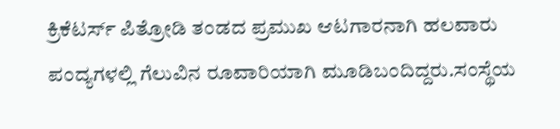ಕ್ರಿಕೆಟರ್ಸ್ ಪಿತ್ರೋಡಿ ತಂಡದ ಪ್ರಮುಖ ಆಟಗಾರನಾಗಿ ಹಲವಾರು ಪಂದ್ಯಗಳಲ್ಲಿ ಗೆಲುವಿನ ರೂವಾರಿಯಾಗಿ ಮೂಡಿಬಂದಿದ್ದರು.ಸಂಸ್ಥೆಯ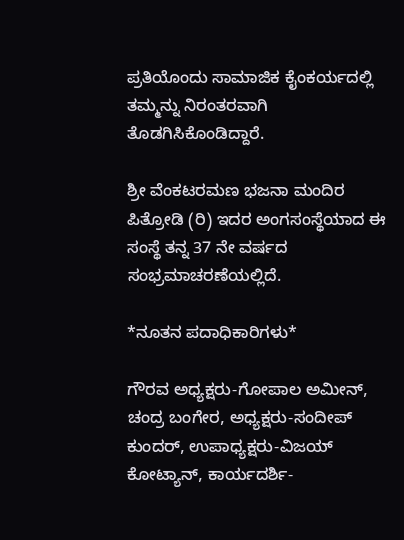ಪ್ರತಿಯೊಂದು ಸಾಮಾಜಿಕ ಕೈಂಕರ್ಯದಲ್ಲಿ ತಮ್ಮನ್ನು ನಿರಂತರವಾಗಿ ತೊಡಗಿಸಿಕೊಂಡಿದ್ದಾರೆ.

ಶ್ರೀ ವೆಂಕಟರಮಣ ಭಜನಾ ಮಂದಿರ ಪಿತ್ರೋಡಿ (ರಿ) ಇದರ ಅಂಗಸಂಸ್ಥೆಯಾದ ಈ ಸಂಸ್ಥೆ ತನ್ನ 37 ನೇ ವರ್ಷದ ಸಂಭ್ರಮಾಚರಣೆಯಲ್ಲಿದೆ.

*ನೂತನ ಪದಾಧಿಕಾರಿಗಳು*

ಗೌರವ ಅಧ್ಯಕ್ಷರು-ಗೋಪಾಲ ಅಮೀನ್, ಚಂದ್ರ ಬಂಗೇರ, ಅಧ್ಯಕ್ಷರು-ಸಂದೀಪ್ ಕುಂದರ್, ಉಪಾಧ್ಯಕ್ಷರು-ವಿಜಯ್ ಕೋಟ್ಯಾನ್, ಕಾರ್ಯದರ್ಶಿ-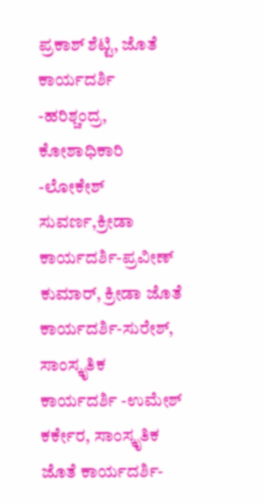ಪ್ರಕಾಶ್ ಶೆಟ್ಟಿ, ಜೊತೆ ಕಾರ್ಯದರ್ಶಿ -ಹರಿಶ್ಚಂದ್ರ, ಕೋಶಾಧಿಕಾರಿ -ಲೋಕೇಶ್ ಸುವರ್ಣ,ಕ್ರೀಡಾ ಕಾರ್ಯದರ್ಶಿ-ಪ್ರವೀಣ್ ಕುಮಾರ್, ಕ್ರೀಡಾ ಜೊತೆ ಕಾರ್ಯದರ್ಶಿ-ಸುರೇಶ್, ಸಾಂಸ್ಕೃತಿಕ ಕಾರ್ಯದರ್ಶಿ -ಉಮೇಶ್ ಕರ್ಕೇರ, ಸಾಂಸ್ಕೃತಿಕ ಜೊತೆ ಕಾರ್ಯದರ್ಶಿ-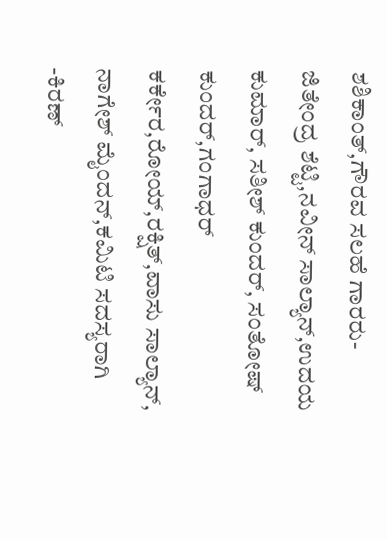ಶಶಿಕಾಂತ್,ಗೌರವ ಸಲಹೆ ಗಾರರು-ಜಿತೇಂದ್ರ ಶೆಟ್ಟಿ,ನವೀನ್ ಸಾಲ್ಯಾನ್,ಉದಯ ಕುಮಾರ್, ಸತೀಶ್ ಕುಂದರ್, ಸಂತೋಷ್ ಕುಂದರ್,ಗಂಗಾಧರ್ ಕರ್ಕೇರ,ರೋಯ್,ರಕ್ಷಿತ್,ವಾಸು ಸಾಲ್ಯಾನ್, ನಾಗೇಶ್ ಮೈಂದನ್,ಕಮಿಟಿ ಸದಸ್ಯರಾಗಿ -ಕಿರಣ್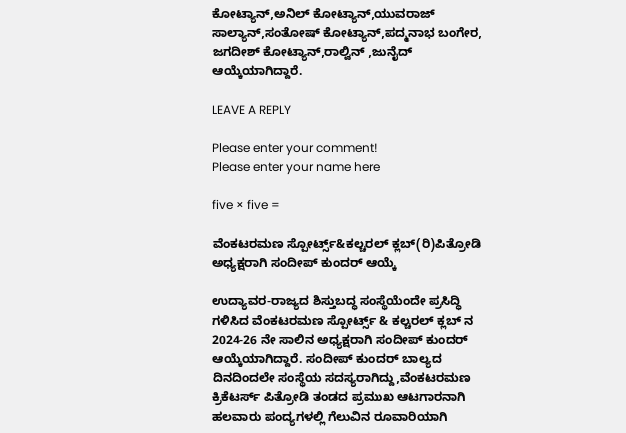ಕೋಟ್ಯಾನ್,ಅನಿಲ್ ಕೋಟ್ಯಾನ್,ಯುವರಾಜ್ ಸಾಲ್ಯಾನ್,ಸಂತೋಷ್ ಕೋಟ್ಯಾನ್,ಪದ್ಮನಾಭ ಬಂಗೇರ, ಜಗದೀಶ್ ಕೋಟ್ಯಾನ್,ರಾಲ್ವಿನ್ ,ಜುನೈದ್ ಆಯ್ಕೆಯಾಗಿದ್ದಾರೆ.

LEAVE A REPLY

Please enter your comment!
Please enter your name here

five × five =

ವೆಂಕಟರಮಣ ಸ್ಪೋರ್ಟ್ಸ್&ಕಲ್ಚರಲ್ ಕ್ಲಬ್(ರಿ)ಪಿತ್ರೋಡಿ ಅಧ್ಯಕ್ಷರಾಗಿ ಸಂದೀಪ್ ಕುಂದರ್ ಆಯ್ಕೆ

ಉದ್ಯಾವರ-ರಾಜ್ಯದ ಶಿಸ್ತುಬದ್ಧ ಸಂಸ್ಥೆಯೆಂದೇ ಪ್ರಸಿದ್ಧಿ ಗಳಿಸಿದ ವೆಂಕಟರಮಣ ಸ್ಪೋರ್ಟ್ಸ್ & ಕಲ್ಚರಲ್ ಕ್ಲಬ್ ನ‌ 2024-26 ನೇ ಸಾಲಿನ ಅಧ್ಯಕ್ಷರಾಗಿ ಸಂದೀಪ್ ಕುಂದರ್ ಆಯ್ಕೆಯಾಗಿದ್ದಾರೆ. ಸಂದೀಪ್ ಕುಂದರ್ ಬಾಲ್ಯದ ದಿನದಿಂದಲೇ ಸಂಸ್ಥೆಯ ಸದಸ್ಯರಾಗಿದ್ದು,ವೆಂಕಟರಮಣ ಕ್ರಿಕೆಟರ್ಸ್ ಪಿತ್ರೋಡಿ ತಂಡದ ಪ್ರಮುಖ ಆಟಗಾರನಾಗಿ ಹಲವಾರು ಪಂದ್ಯಗಳಲ್ಲಿ ಗೆಲುವಿನ ರೂವಾರಿಯಾಗಿ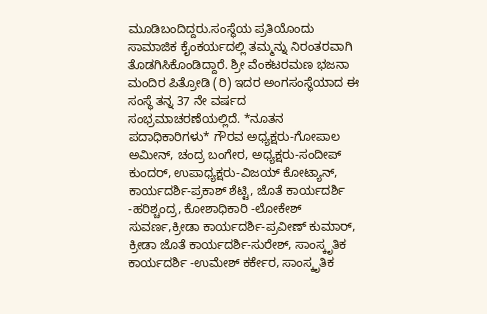ಮೂಡಿಬಂದಿದ್ದರು.ಸಂಸ್ಥೆಯ ಪ್ರತಿಯೊಂದು ಸಾಮಾಜಿಕ ಕೈಂಕರ್ಯದಲ್ಲಿ ತಮ್ಮನ್ನು ನಿರಂತರವಾಗಿ ತೊಡಗಿಸಿಕೊಂಡಿದ್ದಾರೆ. ಶ್ರೀ ವೆಂಕಟರಮಣ ಭಜನಾ ಮಂದಿರ ಪಿತ್ರೋಡಿ (ರಿ) ಇದರ ಅಂಗಸಂಸ್ಥೆಯಾದ ಈ ಸಂಸ್ಥೆ ತನ್ನ 37 ನೇ ವರ್ಷದ ಸಂಭ್ರಮಾಚರಣೆಯಲ್ಲಿದೆ. *ನೂತನ ಪದಾಧಿಕಾರಿಗಳು* ಗೌರವ ಅಧ್ಯಕ್ಷರು-ಗೋಪಾಲ ಅಮೀನ್, ಚಂದ್ರ ಬಂಗೇರ, ಅಧ್ಯಕ್ಷರು-ಸಂದೀಪ್ ಕುಂದರ್, ಉಪಾಧ್ಯಕ್ಷರು-ವಿಜಯ್ ಕೋಟ್ಯಾನ್, ಕಾರ್ಯದರ್ಶಿ-ಪ್ರಕಾಶ್ ಶೆಟ್ಟಿ, ಜೊತೆ ಕಾರ್ಯದರ್ಶಿ -ಹರಿಶ್ಚಂದ್ರ, ಕೋಶಾಧಿಕಾರಿ -ಲೋಕೇಶ್ ಸುವರ್ಣ,ಕ್ರೀಡಾ ಕಾರ್ಯದರ್ಶಿ-ಪ್ರವೀಣ್ ಕುಮಾರ್, ಕ್ರೀಡಾ ಜೊತೆ ಕಾರ್ಯದರ್ಶಿ-ಸುರೇಶ್, ಸಾಂಸ್ಕೃತಿಕ ಕಾರ್ಯದರ್ಶಿ -ಉಮೇಶ್ ಕರ್ಕೇರ, ಸಾಂಸ್ಕೃತಿಕ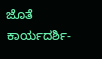ಜೊತೆ ಕಾರ್ಯದರ್ಶಿ-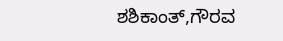ಶಶಿಕಾಂತ್,ಗೌರವ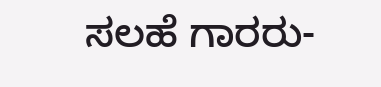ಸಲಹೆ ಗಾರರು-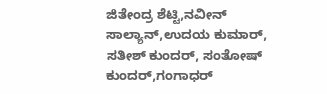ಜಿತೇಂದ್ರ ಶೆಟ್ಟಿ,ನವೀನ್ ಸಾಲ್ಯಾನ್,ಉದಯ ಕುಮಾರ್, ಸತೀಶ್ ಕುಂದರ್, ಸಂತೋಷ್ ಕುಂದರ್,ಗಂಗಾಧರ್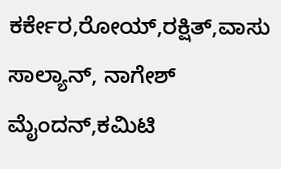ಕರ್ಕೇರ,ರೋಯ್,ರಕ್ಷಿತ್,ವಾಸು ಸಾಲ್ಯಾನ್, ನಾಗೇಶ್ ಮೈಂದನ್,ಕಮಿಟಿ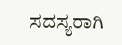ಸದಸ್ಯರಾಗಿ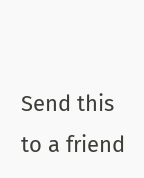Send this to a friend